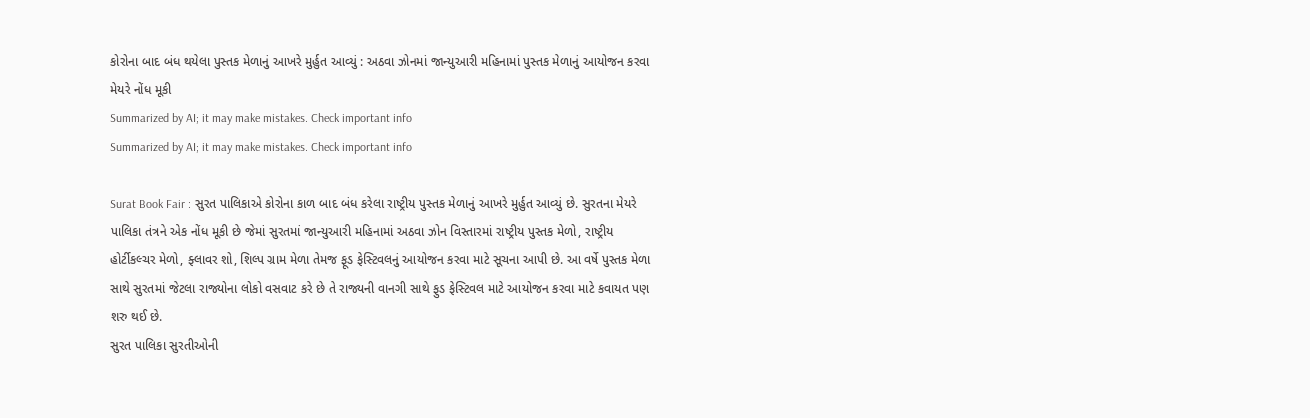કોરોના બાદ બંધ થયેલા પુસ્તક મેળાનું આખરે મુર્હુત આવ્યું : અઠવા ઝોનમાં જાન્યુઆરી મહિનામાં પુસ્તક મેળાનું આયોજન કરવા મેયરે નોંધ મૂકી
Summarized by AI; it may make mistakes. Check important info
Summarized by AI; it may make mistakes. Check important info

Surat Book Fair : સુરત પાલિકાએ કોરોના કાળ બાદ બંધ કરેલા રાષ્ટ્રીય પુસ્તક મેળાનું આખરે મુર્હુત આવ્યું છે. સુરતના મેયરે પાલિકા તંત્રને એક નોંધ મૂકી છે જેમાં સુરતમાં જાન્યુઆરી મહિનામાં અઠવા ઝોન વિસ્તારમાં રાષ્ટ્રીય પુસ્તક મેળો, રાષ્ટ્રીય હોર્ટીકલ્ચર મેળો, ફ્લાવર શો, શિલ્પ ગ્રામ મેળા તેમજ ફૂડ ફેસ્ટિવલનું આયોજન કરવા માટે સૂચના આપી છે. આ વર્ષે પુસ્તક મેળા સાથે સુરતમાં જેટલા રાજ્યોના લોકો વસવાટ કરે છે તે રાજ્યની વાનગી સાથે ફુડ ફેસ્ટિવલ માટે આયોજન કરવા માટે કવાયત પણ શરુ થઈ છે.
સુરત પાલિકા સુરતીઓની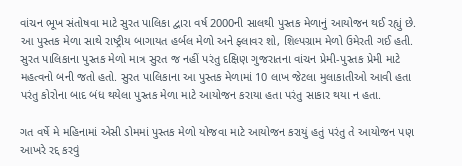વાંચન ભૂખ સંતોષવા માટે સુરત પાલિકા દ્વારા વર્ષ 2000ની સાલથી પુસ્તક મેળાનું આયોજન થઈ રહ્યું છે. આ પુસ્તક મેળા સાથે રાષ્ટ્રીય બાગાયત હર્બલ મેળો અને ફ્લાવર શો, શિલ્પગ્રામ મેળો ઉમેરતી ગઈ હતી. સુરત પાલિકાના પુસ્તક મેળો માત્ર સુરત જ નહીં પરંતુ દક્ષિણ ગુજરાતના વાંચન પ્રેમી-પુસ્તક પ્રેમી માટે મહત્વનો બની જતો હતો. સુરત પાલિકાના આ પુસ્તક મેળામાં 10 લાખ જેટલા મુલાકાતીઓ આવી હતા પરંતુ કોરોના બાદ બંધ થયેલા પુસ્તક મેળા માટે આયોજન કરાયા હતા પરંતુ સાકાર થયા ન હતા.

ગત વર્ષે મે મહિનામાં એસી ડોમમાં પુસ્તક મેળો યોજવા માટે આયોજન કરાયું હતું પરંતુ તે આયોજન પણ આખરે રદ્દ કરવું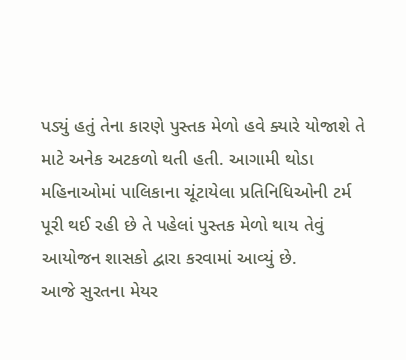પડ્યું હતું તેના કારણે પુસ્તક મેળો હવે ક્યારે યોજાશે તે માટે અનેક અટકળો થતી હતી. આગામી થોડા મહિનાઓમાં પાલિકાના ચૂંટાયેલા પ્રતિનિધિઓની ટર્મ પૂરી થઈ રહી છે તે પહેલાં પુસ્તક મેળો થાય તેવું આયોજન શાસકો દ્વારા કરવામાં આવ્યું છે.
આજે સુરતના મેયર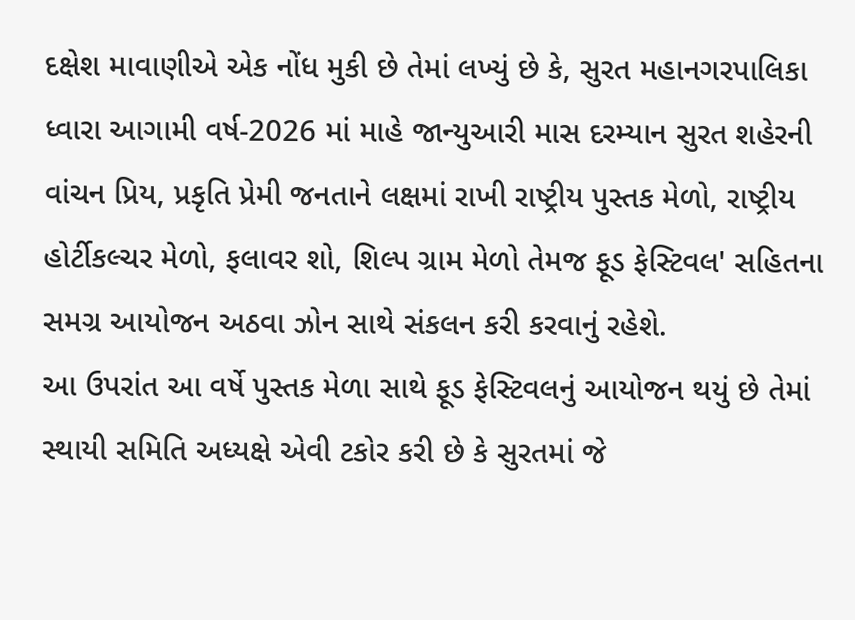દક્ષેશ માવાણીએ એક નોંધ મુકી છે તેમાં લખ્યું છે કે, સુરત મહાનગરપાલિકા ધ્વારા આગામી વર્ષ-2026 માં માહે જાન્યુઆરી માસ દરમ્યાન સુરત શહેરની વાંચન પ્રિય, પ્રકૃતિ પ્રેમી જનતાને લક્ષમાં રાખી રાષ્ટ્રીય પુસ્તક મેળો, રાષ્ટ્રીય હોર્ટીકલ્ચર મેળો, ફલાવર શો, શિલ્પ ગ્રામ મેળો તેમજ ફૂડ ફેસ્ટિવલ' સહિતના સમગ્ર આયોજન અઠવા ઝોન સાથે સંકલન કરી કરવાનું રહેશે.
આ ઉપરાંત આ વર્ષે પુસ્તક મેળા સાથે ફૂડ ફેસ્ટિવલનું આયોજન થયું છે તેમાં સ્થાયી સમિતિ અધ્યક્ષે એવી ટકોર કરી છે કે સુરતમાં જે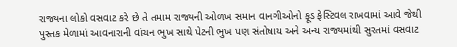રાજ્યના લોકો વસવાટ કરે છે તે તમામ રાજ્યની ઓળખ સમાન વાનગીઓનો ફૂડ ફેસ્ટિવલ રાખવામાં આવે જેથી પુસ્તક મેળામાં આવનારાની વાંચન ભુખ સાથે પેટની ભુખ પણ સંતોષાય અને અન્ય રાજ્યમાંથી સુરતમાં વસવાટ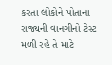કરતા લોકોને પોતાના રાજ્યની વાનગીનો ટેસ્ટ મળી રહે તે માટે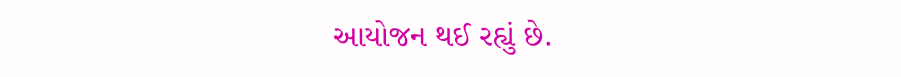આયોજન થઈ રહ્યું છે.